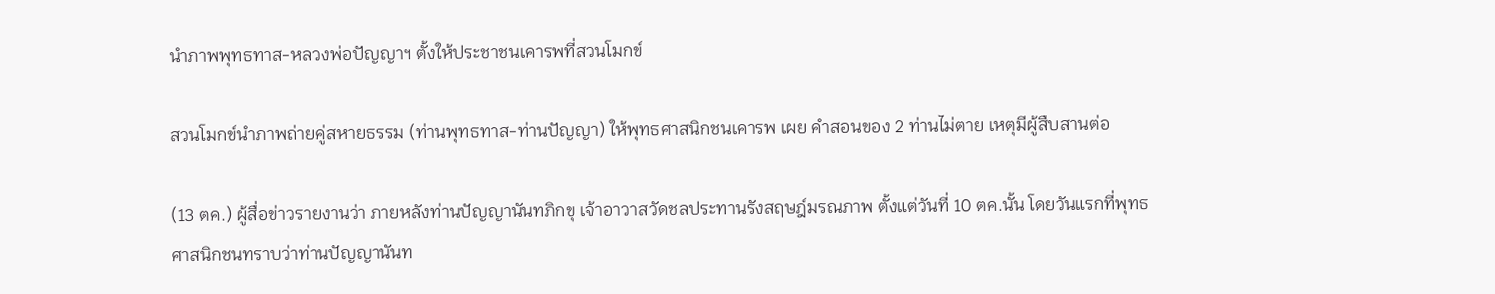นำภาพพุทธทาส-หลวงพ่อปัญญาฯ ตั้งให้ประชาชนเคารพที่สวนโมกข์

สวนโมกข์นำภาพถ่ายคู่สหายธรรม (ท่านพุทธทาส-ท่านปัญญา) ให้พุทธศาสนิกชนเคารพ เผย คำสอนของ 2 ท่านไม่ตาย เหตุมีผู้สืบสานต่อ

(13 ตค.) ผู้สื่อข่าวรายงานว่า ภายหลังท่านปัญญานันทภิกขุ เจ้าอาวาสวัดชลประทานรังสฤษฎ์มรณภาพ ตั้งแต่วันที่ 10 ตค.นั้น โดยวันแรกที่พุทธศาสนิกชนทราบว่าท่านปัญญานันท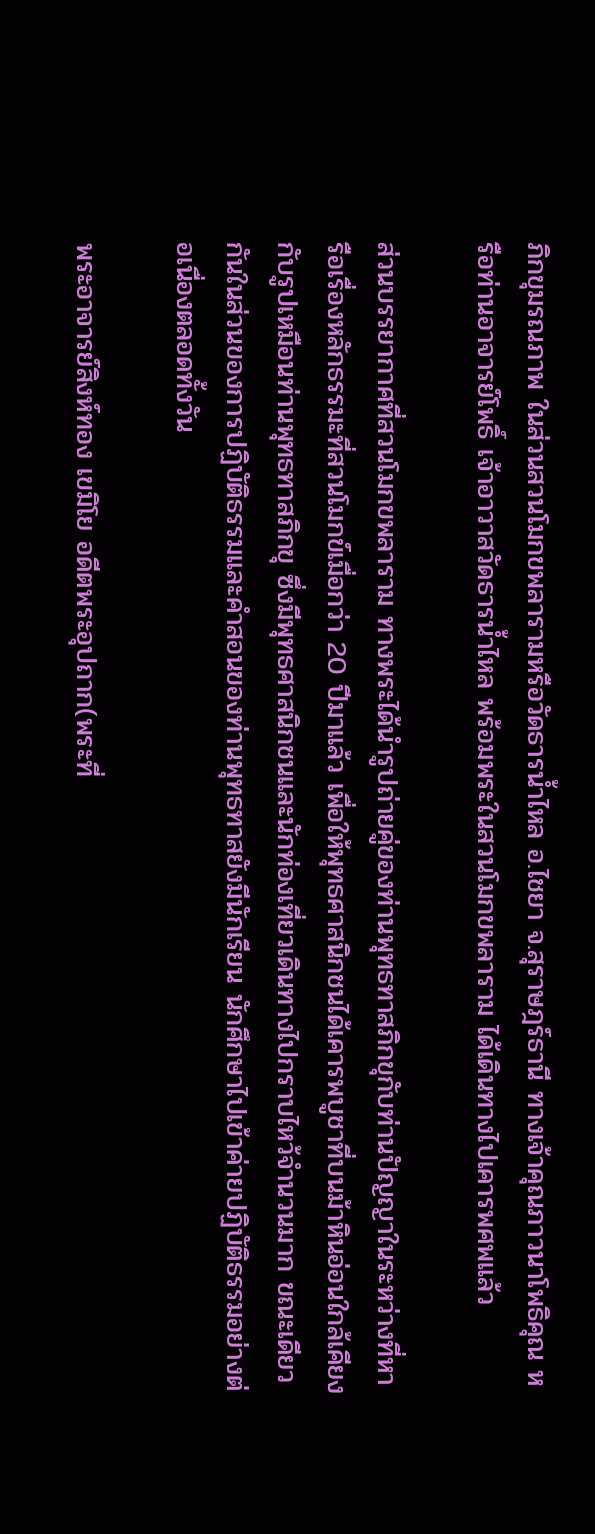ภิกขุมรณภาพ ในส่วนสวนโมกขพลารามหรือวัดธารน้ำไหล อ.ไชยา จ.สุราษฎร์ธานี ทางเจ้าคุณภาวนาโพธิคุณ หรือท่านอาจารย์โพธิ์ เจ้าอาวาสวัดธารน้ำไหล พร้อมพระในสวนโมกขพลาราม ได้เดินทางไปเคารพศพแล้ว

ส่วนบรรยากาศที่สวนโมกขพลาราม ทางพระได้นำรูปถ่ายคู่ของท่านพุทธทาสภิกขุกับท่านปัญญาในระหว่างที่หารือเรื่องหลักธรรมะที่สวนโมกข์เมื่อกว่า 20 ปีมาแล้ว เพื่อให้พุทธศาสนิกชนได้เคารพบูชาที่บนม้าหินอ่อนใกล้เคียงกับรูปเหมือนท่านพุทธทาสภิกขุ ซึ่งมีพุทธศาสนิกชนและนักท่องเที่ยวเดินทางไปกราบไหว้จำนวนมาก ขณะเดียวกันในส่วนของการปฏิบัติธรรมและคำสอนของท่านพุทธทาสยังมีนักเรียน นักศึกษาไปเข้าค่ายปฏิบัติธรรมอย่างต่อเนื่องตลอดทั้งวัน

พระอาจารย์สิงห์ทอง เขมิโย อดีตพระอุปถาก(พระที่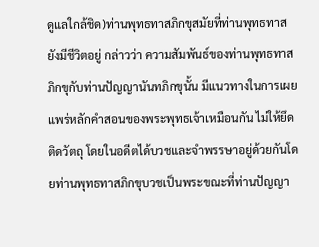ดูแลใกล้ชิด)ท่านพุทธทาสภิกขุสมัยที่ท่านพุทธทาสยังมีชีวิตอยู่ กล่าวว่า ความสัมพันธ์ของท่านพุทธทาสภิกขุกับท่านปัญญานันทภิกขุนั้น มีแนวทางในการเผยแพร่หลักคำสอนของพระพุทธเจ้าเหมือนกัน ไม่ให้ยึดติดวัตถุ โดยในอดีตได้บวชและจำพรรษาอยู่ด้วยกันโดยท่านพุทธทาสภิกขุบวชเป็นพระขณะที่ท่านปัญญา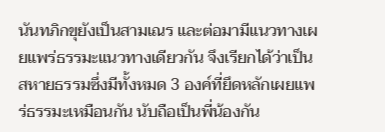นันทภิกขุยังเป็นสามเณร และต่อมามีแนวทางเผยแพร่ธรรมะแนวทางเดียวกัน จึงเรียกได้ว่าเป็นสหายธรรมซึ่งมีทั้งหมด 3 องค์ที่ยึดหลักเผยแพร่ธรรมะเหมือนกัน นับถือเป็นพี่น้องกัน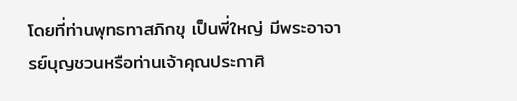โดยที่ท่านพุทธทาสภิกขุ เป็นพี่ใหญ่ มีพระอาจารย์บุญชวนหรือท่านเจ้าคุณประกาศิ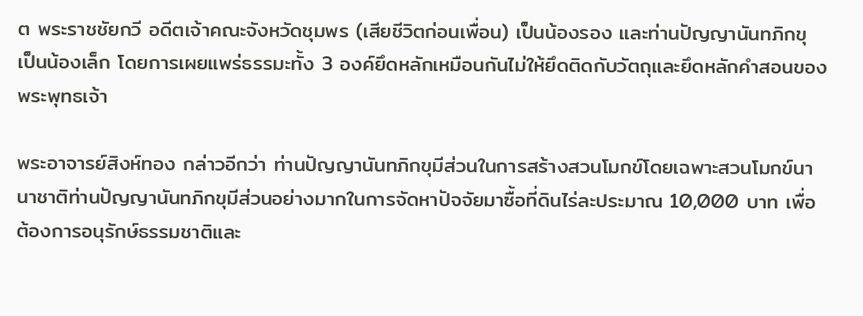ต พระราชชัยกวี อดีตเจ้าคณะจังหวัดชุมพร (เสียชีวิตก่อนเพื่อน) เป็นน้องรอง และท่านปัญญานันทภิกขุ เป็นน้องเล็ก โดยการเผยแพร่ธรรมะทั้ง 3 องค์ยึดหลักเหมือนกันไม่ให้ยึดติดกับวัตถุและยึดหลักคำสอนของพระพุทธเจ้า

พระอาจารย์สิงห์ทอง กล่าวอีกว่า ท่านปัญญานันทภิกขุมีส่วนในการสร้างสวนโมกข์โดยเฉพาะสวนโมกข์นานาชาติท่านปัญญานันทภิกขุมีส่วนอย่างมากในการจัดหาปัจจัยมาซื้อที่ดินไร่ละประมาณ 10,000 บาท เพื่อต้องการอนุรักษ์ธรรมชาติและ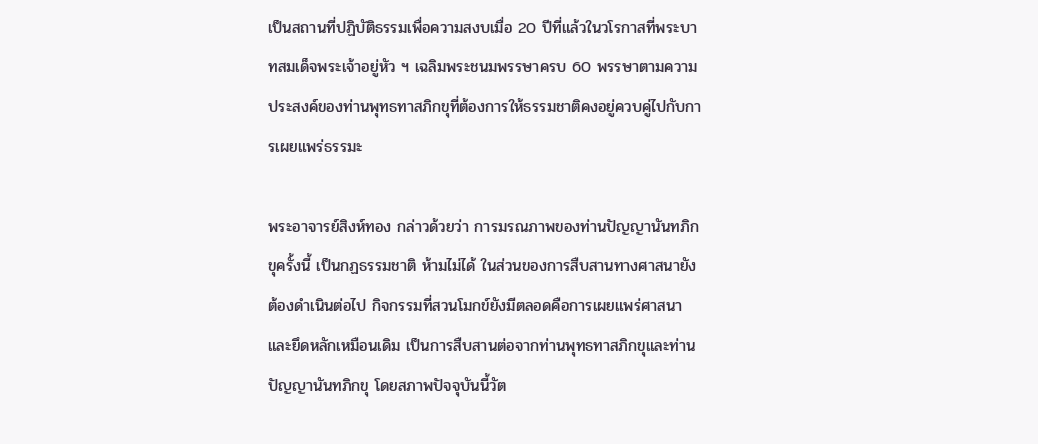เป็นสถานที่ปฏิบัติธรรมเพื่อความสงบเมื่อ 20 ปีที่แล้วในวโรกาสที่พระบาทสมเด็จพระเจ้าอยู่หัว ฯ เฉลิมพระชนมพรรษาครบ 60 พรรษาตามความประสงค์ของท่านพุทธทาสภิกขุที่ต้องการให้ธรรมชาติคงอยู่ควบคู่ไปกับการเผยแพร่ธรรมะ

พระอาจารย์สิงห์ทอง กล่าวด้วยว่า การมรณภาพของท่านปัญญานันทภิกขุครั้งนี้ เป็นกฏธรรมชาติ ห้ามไม่ได้ ในส่วนของการสืบสานทางศาสนายังต้องดำเนินต่อไป กิจกรรมที่สวนโมกข์ยังมีตลอดคือการเผยแพร่ศาสนาและยึดหลักเหมือนเดิม เป็นการสืบสานต่อจากท่านพุทธทาสภิกขุและท่านปัญญานันทภิกขุ โดยสภาพปัจจุบันนี้วัต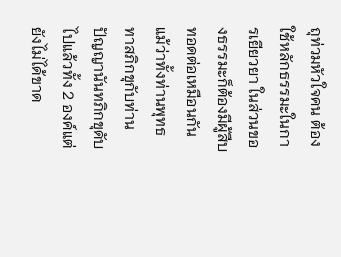ถุท่วมหัวใจคน ต้องใช้หลักธรรมะในการเยียวยา ในส่วนของธรรมะก็ต้องมีผู้สืบทอดต่อเหมือนกันแม้ว่าทั้งท่านพุทธทาสภิกขุกับท่านปัญญานันทภิกขุดับไปแล้วทั้ง 2 องค์แต่ยังไม่ได้ขาด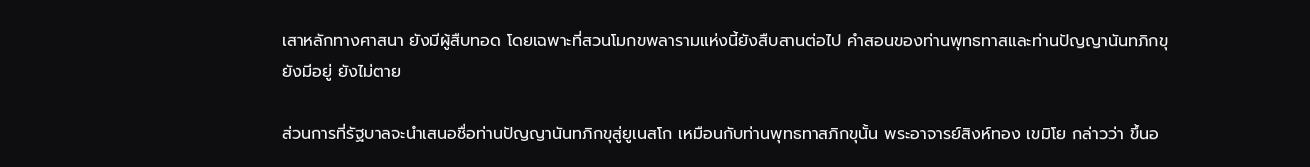เสาหลักทางศาสนา ยังมีผู้สืบทอด โดยเฉพาะที่สวนโมกขพลารามแห่งนี้ยังสืบสานต่อไป คำสอนของท่านพุทธทาสและท่านปัญญานันทภิกขุยังมีอยู่ ยังไม่ตาย

ส่วนการที่รัฐบาลจะนำเสนอชื่อท่านปัญญานันทภิกขุสู่ยูเนสโก เหมือนกับท่านพุทธทาสภิกขุนั้น พระอาจารย์สิงห์ทอง เขมิโย กล่าวว่า ขึ้นอ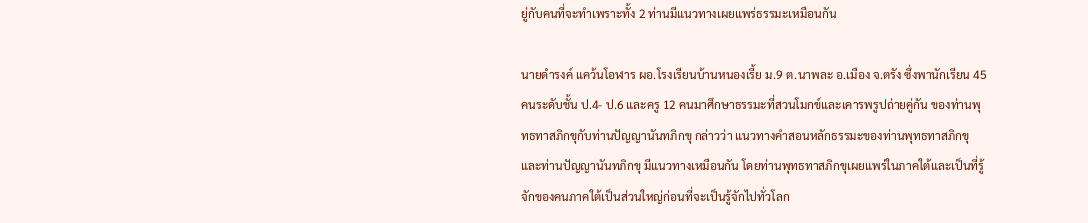ยู่กับคนที่จะทำเพราะทั้ง 2 ท่านมีแนวทางเผยแพร่ธรรมะเหมือนกัน

นายดำรงค์ แคว้นโอฬาร ผอ.โรงเรียนบ้านหนองเรี้ย ม.9 ต.นาพละ อ.เมือง จ.ตรัง ซึ่งพานักเรียน 45 คนระดับชั้น ป.4- ป.6 และครู 12 คนมาศึกษาธรรมะที่สวนโมกข์และเคารพรูปถ่ายคู่กัน ของท่านพุทธทาสภิกขุกับท่านปัญญานันทภิกขุ กล่าวว่า แนวทางคำสอนหลักธรรมะของท่านพุทธทาสภิกขุและท่านปัญญานันทภิกขุ มีแนวทางเหมือนกัน โดยท่านพุทธทาสภิกขุเผยแพร่ในภาคใต้และเป็นที่รู้จักของคนภาคใต้เป็นส่วนใหญ่ก่อนที่จะเป็นรู้จักไปทั่วโลก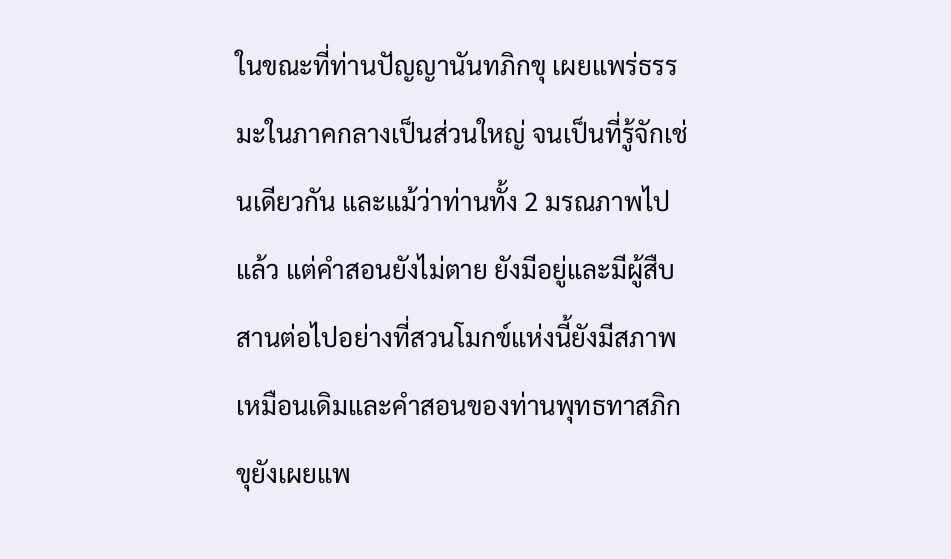ในขณะที่ท่านปัญญานันทภิกขุ เผยแพร่ธรรมะในภาคกลางเป็นส่วนใหญ่ จนเป็นที่รู้จักเช่นเดียวกัน และแม้ว่าท่านทั้ง 2 มรณภาพไปแล้ว แต่คำสอนยังไม่ตาย ยังมีอยู่และมีผู้สืบสานต่อไปอย่างที่สวนโมกข์แห่งนี้ยังมีสภาพเหมือนเดิมและคำสอนของท่านพุทธทาสภิกขุยังเผยแพ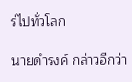ร่ไปทั่วโลก

นายดำรงค์ กล่าวอีกว่า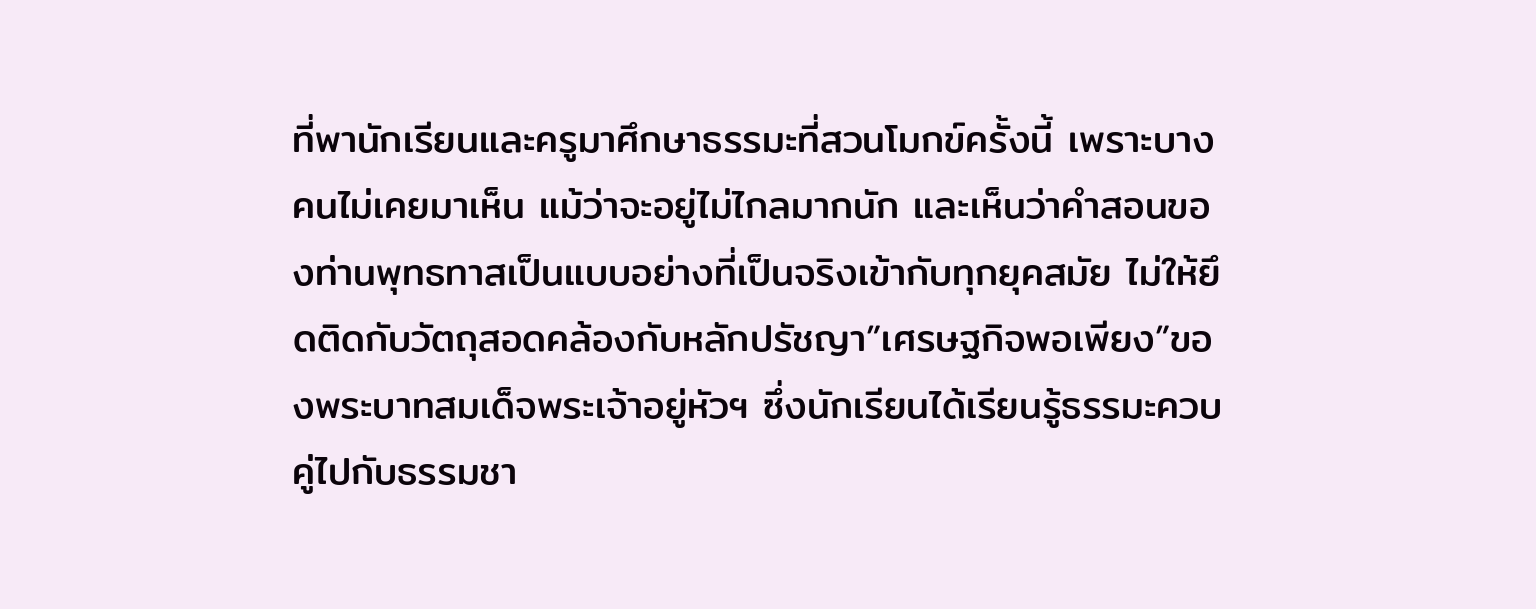ที่พานักเรียนและครูมาศึกษาธรรมะที่สวนโมกข์ครั้งนี้ เพราะบางคนไม่เคยมาเห็น แม้ว่าจะอยู่ไม่ไกลมากนัก และเห็นว่าคำสอนของท่านพุทธทาสเป็นแบบอย่างที่เป็นจริงเข้ากับทุกยุคสมัย ไม่ให้ยึดติดกับวัตถุสอดคล้องกับหลักปรัชญา”เศรษฐกิจพอเพียง”ของพระบาทสมเด็จพระเจ้าอยู่หัวฯ ซึ่งนักเรียนได้เรียนรู้ธรรมะควบคู่ไปกับธรรมชา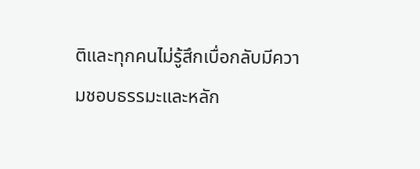ติและทุกคนไม่รู้สึกเบื่อกลับมีความชอบธรรมะและหลัก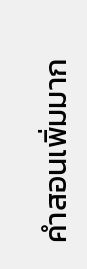คำสอนเพิ่มมาก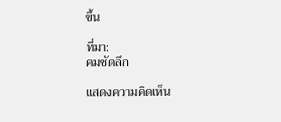ขึ้น

ที่มา:
คมชัดลึก

แสดงความคิดเห็น